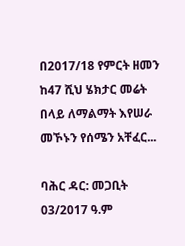በ2017/18 የምርት ዘመን ከ47 ሺህ ሄክታር መሬት በላይ ለማልማት እየሠራ መኾኑን የሰሜን አቸፈር...

ባሕር ዳር: መጋቢት 03/2017 ዓ.ም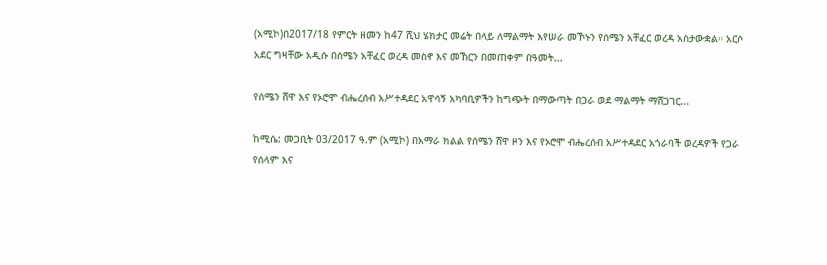(አሚኮ)በ2017/18 የምርት ዘመን ከ47 ሺህ ሄክታር መሬት በላይ ለማልማት እየሠራ መኾኑን የሰሜን አቸፈር ወረዳ አስታውቋል። አርሶ አደር ግዛቸው አዲሱ በሰሜን አቸፈር ወረዳ መስኖ እና መኸርን በመጠቀም በዓመት...

የሰሜን ሸዋ እና የኦሮሞ ብሔረሰብ አሥተዳደር አዋሳኝ አካባቢዎችን ከግጭት በማውጣት በጋራ ወደ ማልማት ማሸጋገር...

ከሚሴ: መጋቢት 03/2017 ዓ.ም (አሚኮ) በአማራ ክልል የሰሜን ሸዋ ዞን እና የኦሮሞ ብሔረሰብ አሥተዳደር አጎራባች ወረዳዎች የጋራ የሰላም እና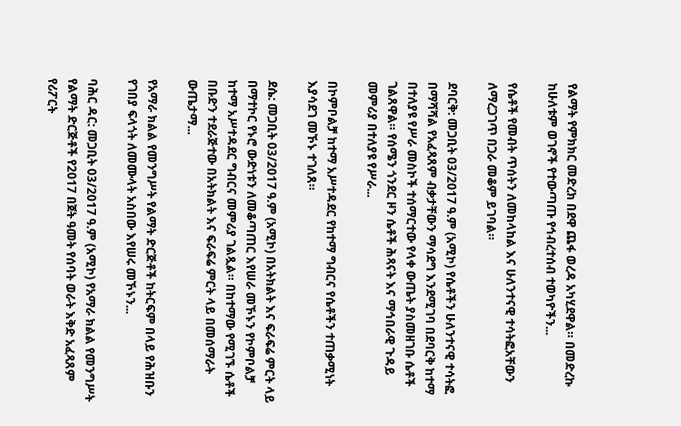የልማት የምክክር መድረክ በደዋ ጨፋ ወረዳ አካሂደዋል። በመድረኩ ከሁለቱም ወገኖች የተውጣጡ የኅብረተሰብ ተወካዮችን...

የሴቶች የመብት ጥሰትን ለመከላከል እና ሁለንተናዊ ተሳትፎአቸውን ለማረጋገጥ በጋራ መቆም ይገባል።

ደባርቅ: መጋቢት 03/2017 ዓ.ም (አሚኮ) የሴቶችን ሁለንተናዊ ተሳትፎ በማሻሻል የአፈጻጸም ብቃታቸውን ማሳደግ እንደሚገባ በደባርቅ ከተማ በተለያዩ የሥራ መስኮች ተሰማርተው የላቀ ውጤት ያስመዘገቡ ሴቶች ገልጸዋል። የሰሜን ጎንደር ዞን ሴቶች ሕጻናት እና ማኅበራዊ ጉዳይ መምሪያ በተለያዩ የሥራ...

በኮምቦልቻ ከተማ አሥተዳደር የከተማ ግብርና የሴቶችን ተጠቃሚነት እያሳደገ መኾኑ ተገለጸ።

ደሴ: መጋቢት 03/2017 ዓ.ም (አሚኮ) በአትክልት እና ፍራፍሬ ምርት ላይ በማተኮር የኑሮ ውድነቱን ለመቆጣጠር እየሠራ መኾኑን የኮምቦልቻ ከተማ አሥተዳደር ግብርና መምሪያ ገልጿል። በከተማው የሚገኙ ሴቶች በቡድን ተደራጅተው በአትክልት እና ፍራፍሬ ምርት ላይ በመሰማራት ውጤታማ...

የአማራ ክልል የመንግሥት የልማት ድርጅቶች ከትርፍም በላይ የሕዝቡን የገበያ ፍላጎት ለመሙላት አስበው እየሠሩ መኾኑን...

ባሕር ዳር: መጋቢት 03/2017 ዓ.ም (አሚኮ) የአማራ ክልል የመንግሥት የልማት ድርጅቶች የ2017 በጀት ዓመት የሰባት ወራት እቅድ አፈጻጸም የሪፖርት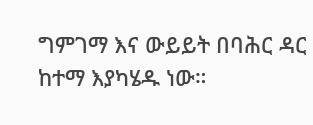ግምገማ እና ውይይት በባሕር ዳር ከተማ እያካሄዱ ነው።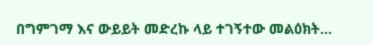በግምገማ እና ውይይት መድረኩ ላይ ተገኝተው መልዕክት...